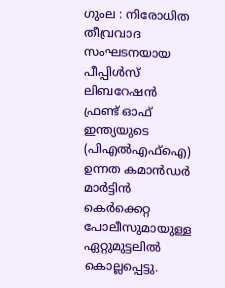ഗുംല : നിരോധിത തീവ്രവാദ സംഘടനയായ പീപ്പിൾസ് ലിബറേഷൻ ഫ്രണ്ട് ഓഫ് ഇന്ത്യയുടെ (പിഎൽഎഫ്ഐ) ഉന്നത കമാൻഡർ മാർട്ടിൻ കെർക്കെറ്റ പോലീസുമായുള്ള ഏറ്റുമുട്ടലിൽ കൊല്ലപ്പെട്ടു.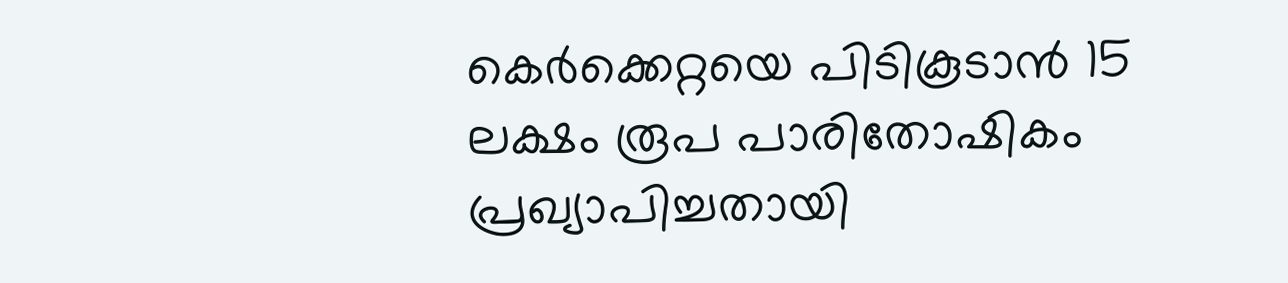കെർക്കെറ്റയെ പിടികൂടാൻ 15 ലക്ഷം രൂപ പാരിതോഷികം പ്രഖ്യാപിച്ചതായി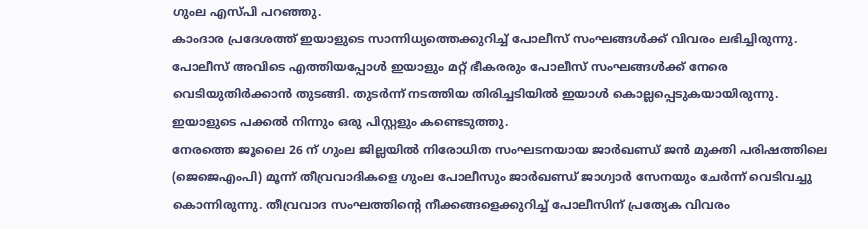ഗുംല എസ്പി പറഞ്ഞു.
കാംദാര പ്രദേശത്ത് ഇയാളുടെ സാന്നിധ്യത്തെക്കുറിച്ച് പോലീസ് സംഘങ്ങൾക്ക് വിവരം ലഭിച്ചിരുന്നു. പോലീസ് അവിടെ എത്തിയപ്പോൾ ഇയാളും മറ്റ് ഭീകരരും പോലീസ് സംഘങ്ങൾക്ക് നേരെ വെടിയുതിർക്കാൻ തുടങ്ങി. തുടർന്ന് നടത്തിയ തിരിച്ചടിയിൽ ഇയാൾ കൊല്ലപ്പെടുകയായിരുന്നു. ഇയാളുടെ പക്കൽ നിന്നും ഒരു പിസ്റ്റളും കണ്ടെടുത്തു.
നേരത്തെ ജൂലൈ 26 ന് ഗുംല ജില്ലയിൽ നിരോധിത സംഘടനയായ ജാർഖണ്ഡ് ജൻ മുക്തി പരിഷത്തിലെ (ജെജെഎംപി) മൂന്ന് തീവ്രവാദികളെ ഗുംല പോലീസും ജാർഖണ്ഡ് ജാഗ്വാർ സേനയും ചേർന്ന് വെടിവച്ചു കൊന്നിരുന്നു. തീവ്രവാദ സംഘത്തിന്റെ നീക്കങ്ങളെക്കുറിച്ച് പോലീസിന് പ്രത്യേക വിവരം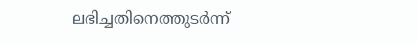ലഭിച്ചതിനെത്തുടർന്ന്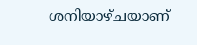ശനിയാഴ്ചയാണ്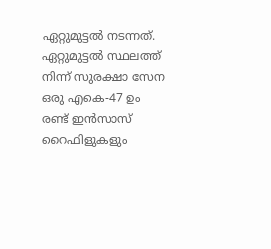ഏറ്റുമുട്ടൽ നടന്നത്.
ഏറ്റുമുട്ടൽ സ്ഥലത്ത് നിന്ന് സുരക്ഷാ സേന ഒരു എകെ-47 ഉം രണ്ട് ഇൻസാസ് റൈഫിളുകളും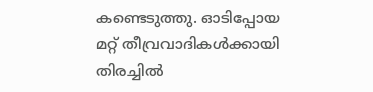കണ്ടെടുത്തു. ഓടിപ്പോയ മറ്റ് തീവ്രവാദികൾക്കായി തിരച്ചിൽ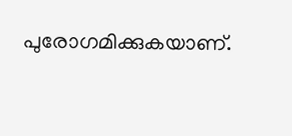പുരോഗമിക്കുകയാണ്.